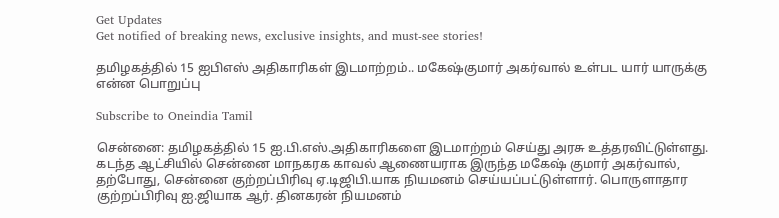Get Updates
Get notified of breaking news, exclusive insights, and must-see stories!

தமிழகத்தில் 15 ஐபிஎஸ் அதிகாரிகள் இடமாற்றம்.. மகேஷ்குமார் அகர்வால் உள்பட யார் யாருக்கு என்ன பொறுப்பு

Subscribe to Oneindia Tamil

சென்னை: தமிழகத்தில் 15 ஐ.பி.எஸ்.அதிகாரிகளை இடமாற்றம் செய்து அரசு உத்தரவிட்டுள்ளது. கடந்த ஆட்சியில் சென்னை மாநகரக காவல் ஆணையராக இருந்த மகேஷ் குமார் அகர்வால், தற்போது, சென்னை குற்றப்பிரிவு ஏ.டிஜிபி.யாக நியமனம் செய்யப்பட்டுள்ளார். பொருளாதார குற்றப்பிரிவு ஐ.ஜியாக ஆர். தினகரன் நியமனம்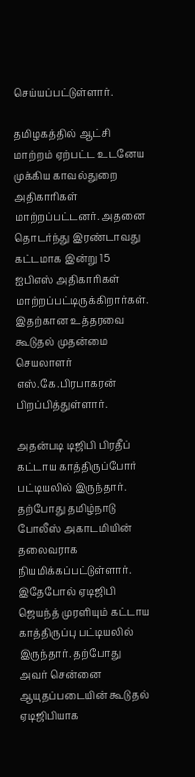செய்யப்பட்டுள்ளார்.

தமிழகத்தில் ஆட்சி மாற்றம் ஏற்பட்ட உடனேய முக்கிய காவல்துறை அதிகாரிகள் மாற்றப்பட்டனர். அதனை தொடர்ந்து இரண்டாவது கட்டமாக இன்று 15 ஐபிஎஸ் அதிகாரிகள் மாற்றப்பட்டிருக்கிறார்கள். இதற்கான உத்தரவை கூடுதல் முதன்மை செயலாளர் எஸ்.கே.பிரபாகரன் பிறப்பித்துள்ளார்.

அதன்படி டிஜிபி பிரதீப் கட்டாய காத்திருப்போர் பட்டியலில் இருந்தார். தற்போது தமிழ்நாடு போலீஸ் அகாடமியின் தலைவராக நியமிக்கப்பட்டுள்ளார். இதேபோல் ஏடிஜிபி ஜெயந்த் முரளியும் கட்டாய காத்திருப்பு பட்டியலில் இருந்தார். தற்போது அவர் சென்னை ஆயுதப்படையின் கூடுதல் ஏடிஜிபியாக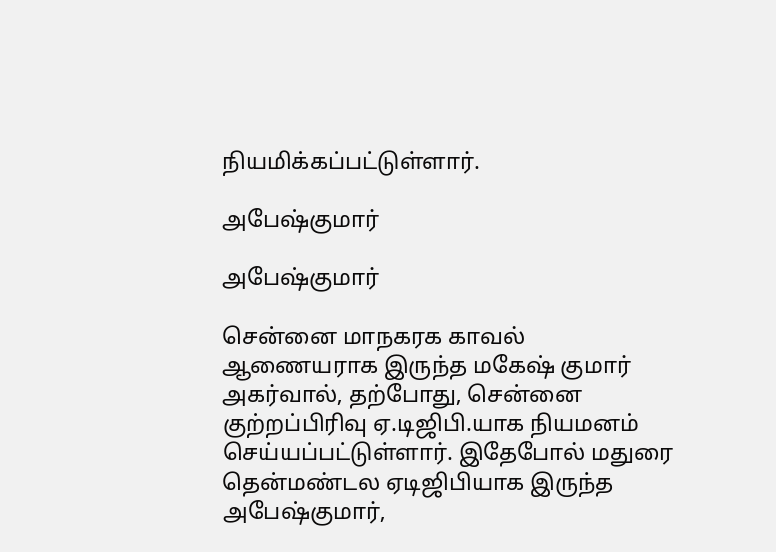நியமிக்கப்பட்டுள்ளார்.

அபேஷ்குமார்

அபேஷ்குமார்

சென்னை மாநகரக காவல் ஆணையராக இருந்த மகேஷ் குமார் அகர்வால், தற்போது, சென்னை குற்றப்பிரிவு ஏ.டிஜிபி.யாக நியமனம் செய்யப்பட்டுள்ளார். இதேபோல் மதுரை தென்மண்டல ஏடிஜிபியாக இருந்த அபேஷ்குமார்,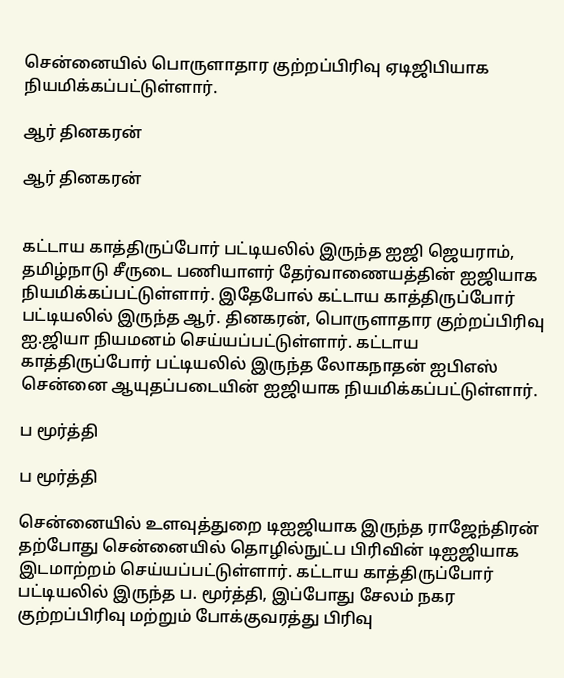சென்னையில் பொருளாதார குற்றப்பிரிவு ஏடிஜிபியாக நியமிக்கப்பட்டுள்ளார்.

ஆர் தினகரன்

ஆர் தினகரன்


கட்டாய காத்திருப்போர் பட்டியலில் இருந்த ஐஜி ஜெயராம், தமிழ்நாடு சீருடை பணியாளர் தேர்வாணையத்தின் ஐஜியாக நியமிக்கப்பட்டுள்ளார். இதேபோல் கட்டாய காத்திருப்போர் பட்டியலில் இருந்த ஆர். தினகரன், பொருளாதார குற்றப்பிரிவு ஐ.ஜியா நியமனம் செய்யப்பட்டுள்ளார். கட்டாய காத்திருப்போர் பட்டியலில் இருந்த லோகநாதன் ஐபிஎஸ் சென்னை ஆயுதப்படையின் ஐஜியாக நியமிக்கப்பட்டுள்ளார்.

ப மூர்த்தி

ப மூர்த்தி

சென்னையில் உளவுத்துறை டிஐஜியாக இருந்த ராஜேந்திரன் தற்போது சென்னையில் தொழில்நுட்ப பிரிவின் டிஐஜியாக இடமாற்றம் செய்யப்பட்டுள்ளார். கட்டாய காத்திருப்போர் பட்டியலில் இருந்த ப. மூர்த்தி, இப்போது சேலம் நகர குற்றப்பிரிவு மற்றும் போக்குவரத்து பிரிவு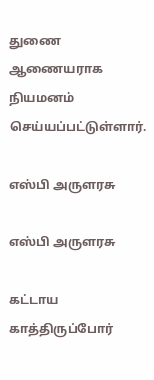துணை ஆணையராக நியமனம் செய்யப்பட்டுள்ளார்.

எஸ்பி அருளரசு

எஸ்பி அருளரசு

கட்டாய காத்திருப்போர்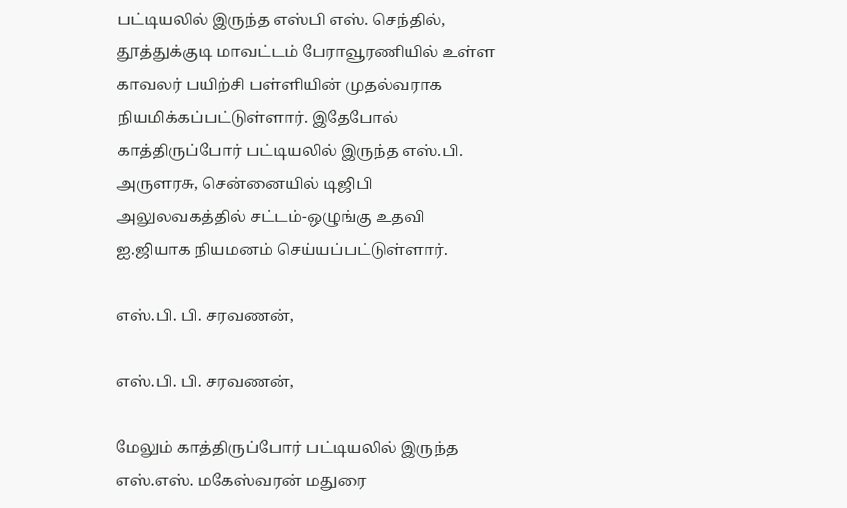பட்டியலில் இருந்த எஸ்பி எஸ். செந்தில், தூத்துக்குடி மாவட்டம் பேராவூரணியில் உள்ள காவலர் பயிற்சி பள்ளியின் முதல்வராக நியமிக்கப்பட்டுள்ளார். இதேபோல் காத்திருப்போர் பட்டியலில் இருந்த எஸ்.பி. அருளரசு, சென்னையில் டிஜிபி அலுலவகத்தில் சட்டம்-ஒழுங்கு உதவி ஐ.ஜியாக நியமனம் செய்யப்பட்டுள்ளார்.

எஸ்.பி. பி. சரவணன்,

எஸ்.பி. பி. சரவணன்,

மேலும் காத்திருப்போர் பட்டியலில் இருந்த எஸ்.எஸ். மகேஸ்வரன் மதுரை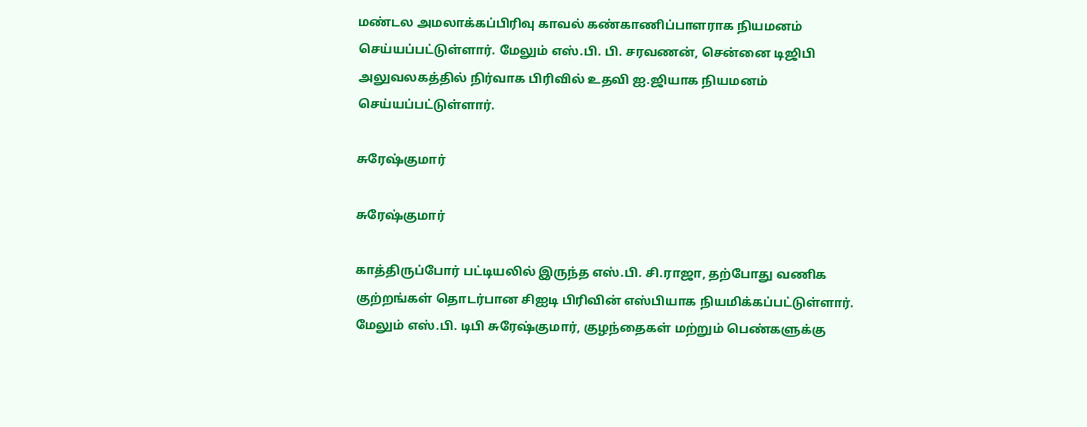மண்டல அமலாக்கப்பிரிவு காவல் கண்காணிப்பாளராக நியமனம் செய்யப்பட்டுள்ளார். மேலும் எஸ்.பி. பி. சரவணன், சென்னை டிஜிபி அலுவலகத்தில் நிர்வாக பிரிவில் உதவி ஐ.ஜியாக நியமனம் செய்யப்பட்டுள்ளார்.

சுரேஷ்குமார்

சுரேஷ்குமார்

காத்திருப்போர் பட்டியலில் இருந்த எஸ்.பி. சி.ராஜா, தற்போது வணிக குற்றங்கள் தொடர்பான சிஐடி பிரிவின் எஸ்பியாக நியமிக்கப்பட்டுள்ளார். மேலும் எஸ்.பி. டிபி சுரேஷ்குமார், குழந்தைகள் மற்றும் பெண்களுக்கு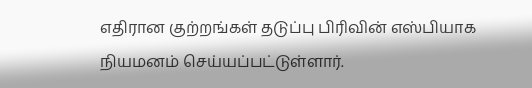எதிரான குற்றங்கள் தடுப்பு பிரிவின் எஸ்பியாக நியமனம் செய்யப்பட்டுள்ளார்.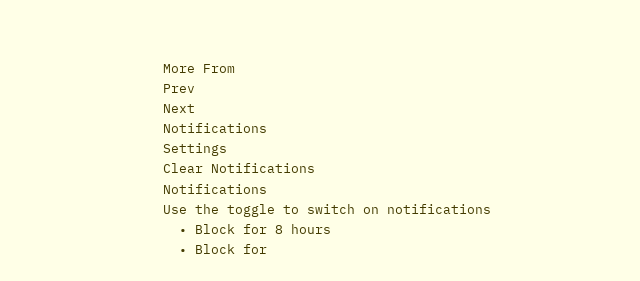More From
Prev
Next
Notifications
Settings
Clear Notifications
Notifications
Use the toggle to switch on notifications
  • Block for 8 hours
  • Block for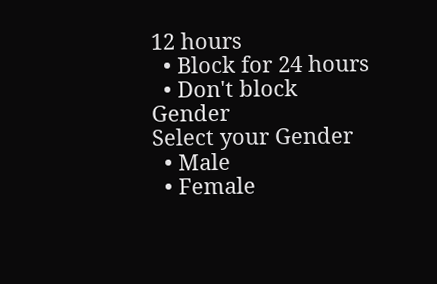12 hours
  • Block for 24 hours
  • Don't block
Gender
Select your Gender
  • Male
  • Female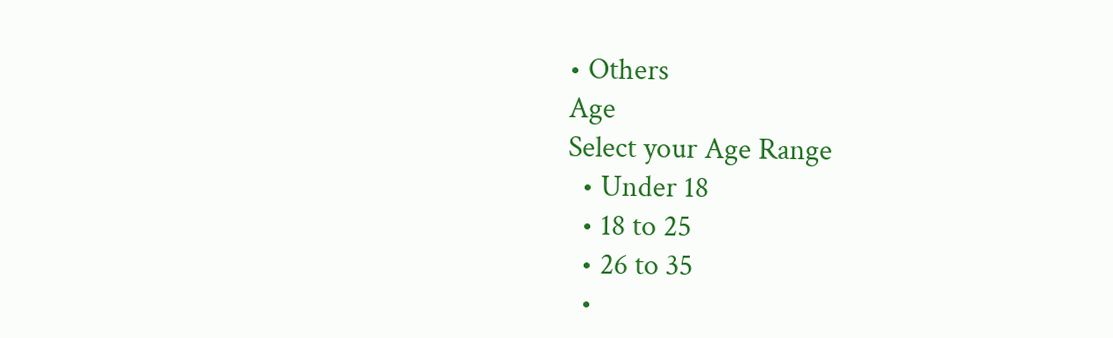• Others
Age
Select your Age Range
  • Under 18
  • 18 to 25
  • 26 to 35
  •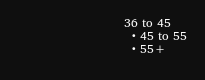36 to 45
  • 45 to 55
  • 55+